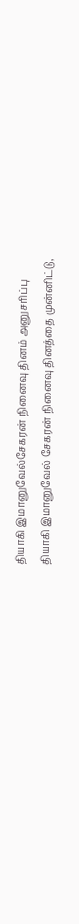தியாகி இமானுவேல்சேகரன் நினைவு தினம் அனுசரிப்பு
தியாகி இமானுவேல் சேகரன் நினைவு தினத்தை முன்னிட்டு,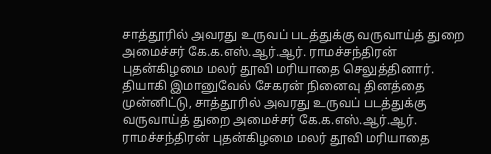சாத்தூரில் அவரது உருவப் படத்துக்கு வருவாய்த் துறை அமைச்சர் கே.க.எஸ்.ஆர்.ஆர். ராமச்சந்திரன் புதன்கிழமை மலர் தூவி மரியாதை செலுத்தினார்.
தியாகி இமானுவேல் சேகரன் நினைவு தினத்தை முன்னிட்டு, சாத்தூரில் அவரது உருவப் படத்துக்கு வருவாய்த் துறை அமைச்சர் கே.க.எஸ்.ஆர்.ஆர். ராமச்சந்திரன் புதன்கிழமை மலர் தூவி மரியாதை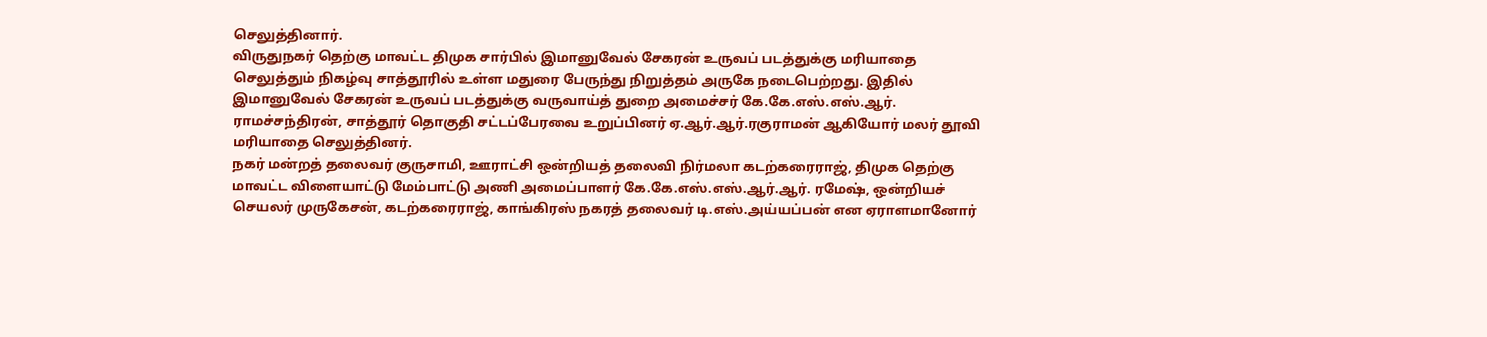செலுத்தினார்.
விருதுநகர் தெற்கு மாவட்ட திமுக சார்பில் இமானுவேல் சேகரன் உருவப் படத்துக்கு மரியாதை செலுத்தும் நிகழ்வு சாத்தூரில் உள்ள மதுரை பேருந்து நிறுத்தம் அருகே நடைபெற்றது. இதில் இமானுவேல் சேகரன் உருவப் படத்துக்கு வருவாய்த் துறை அமைச்சர் கே.கே.எஸ்.எஸ்.ஆர். ராமச்சந்திரன், சாத்தூர் தொகுதி சட்டப்பேரவை உறுப்பினர் ஏ.ஆர்.ஆர்.ரகுராமன் ஆகியோர் மலர் தூவி மரியாதை செலுத்தினர்.
நகர் மன்றத் தலைவர் குருசாமி, ஊராட்சி ஒன்றியத் தலைவி நிர்மலா கடற்கரைராஜ், திமுக தெற்கு மாவட்ட விளையாட்டு மேம்பாட்டு அணி அமைப்பாளர் கே.கே.எஸ்.எஸ்.ஆர்.ஆர். ரமேஷ், ஒன்றியச் செயலர் முருகேசன், கடற்கரைராஜ், காங்கிரஸ் நகரத் தலைவர் டி.எஸ்.அய்யப்பன் என ஏராளமானோர்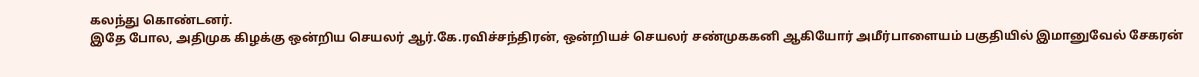கலந்து கொண்டனர்.
இதே போல, அதிமுக கிழக்கு ஒன்றிய செயலர் ஆர்.கே.ரவிச்சந்திரன், ஒன்றியச் செயலர் சண்முககனி ஆகியோர் அமீர்பாளையம் பகுதியில் இமானுவேல் சேகரன்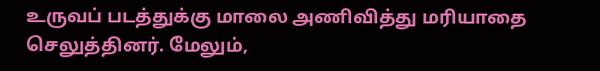உருவப் படத்துக்கு மாலை அணிவித்து மரியாதை செலுத்தினர். மேலும்,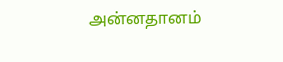அன்னதானம்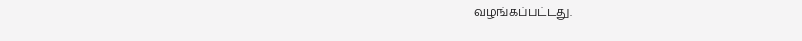வழங்கப்பட்டது.